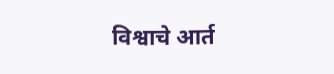विश्वाचे आर्त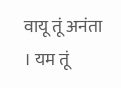वायू तूं अनंता । यम तूं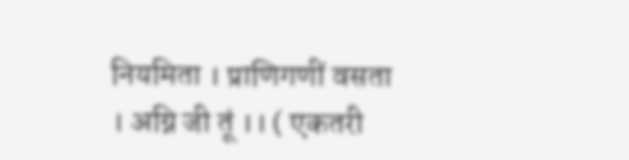नियमिता । प्राणिगणीं वसता । अग्नि जी तूं ।। ( एकतरी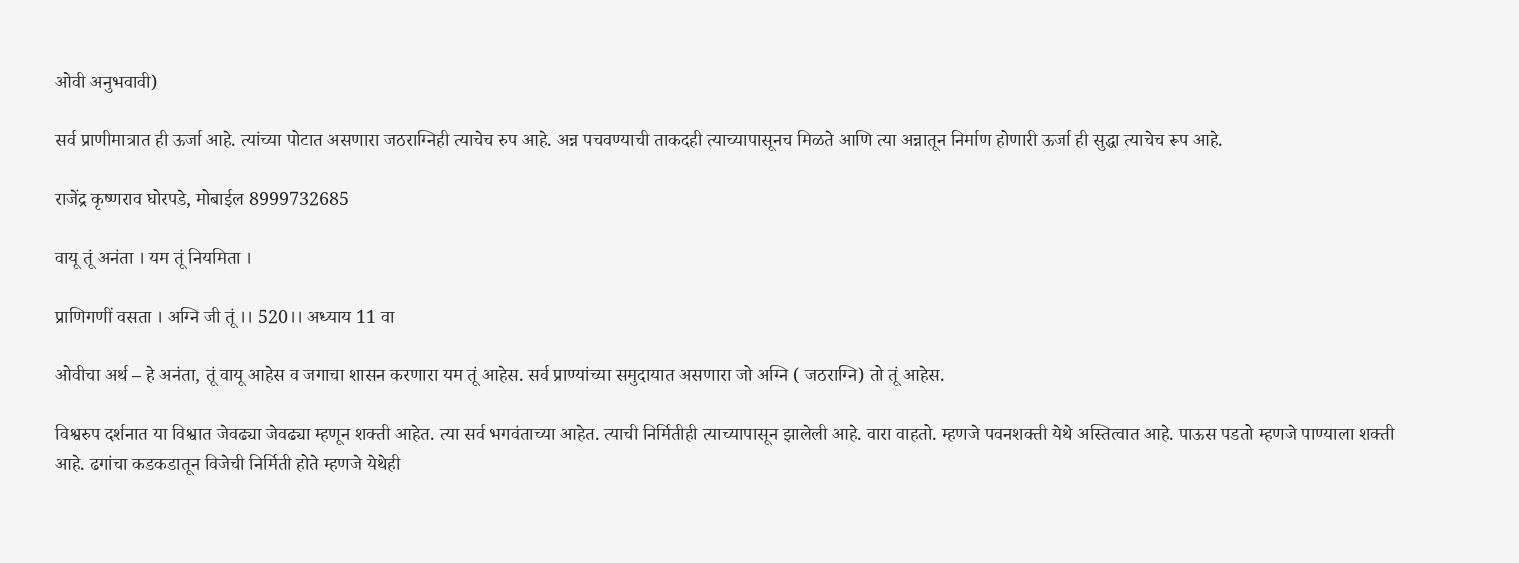ओवी अनुभवावी)

सर्व प्राणीमात्रात ही ऊर्जा आहे. त्यांच्या पोटात असणारा जठराग्निही त्याचेच रुप आहे. अन्न पचवण्याची ताकदही त्याच्यापासूनच मिळते आणि त्या अन्नातून निर्माण होणारी ऊर्जा ही सुद्धा त्याचेच रूप आहे.

राजेंद्र कृष्णराव घोरपडे, मोबाईल 8999732685

वायू तूं अनंता । यम तूं नियमिता ।

प्राणिगणीं वसता । अग्नि जी तूं ।। 520।। अध्याय 11 वा

ओवीचा अर्थ – हे अनंता, तूं वायू आहेस व जगाचा शासन करणारा यम तूं आहेस. सर्व प्राण्यांच्या समुदायात असणारा जो अग्नि ( जठराग्नि) तो तूं आहेस.

विश्वरुप दर्शनात या विश्वात जेवढ्या जेवढ्या म्हणून शक्ती आहेत. त्या सर्व भगवंताच्या आहेत. त्याची निर्मितीही त्याच्यापासून झालेली आहे. वारा वाहतो. म्हणजे पवनशक्ती येथे अस्तित्वात आहे. पाऊस पडतो म्हणजे पाण्याला शक्ती आहे. ढगांचा कडकडातून विजेची निर्मिती होते म्हणजे येथेही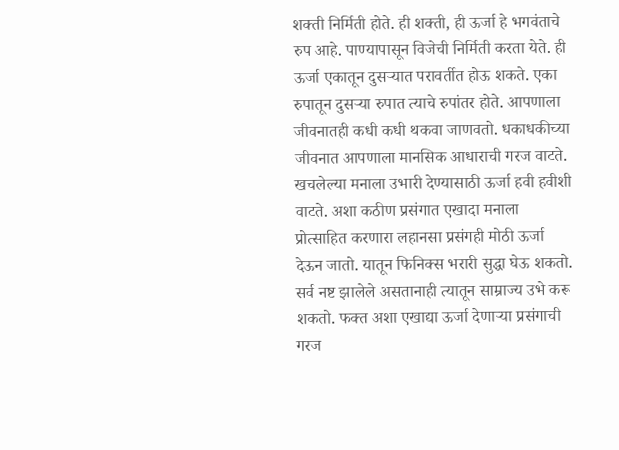शक्ती निर्मिती होते. ही शक्ती, ही ऊर्जा हे भगवंताचे रुप आहे. पाण्यापासून विजेची निर्मिती करता येते. ही ऊर्जा एकातून दुसऱ्यात परावर्तीत होऊ शकते. एका रुपातून दुसऱ्या रुपात त्याचे रुपांतर होते. आपणाला जीवनातही कधी कधी थकवा जाणवतो. धकाधकीच्या जीवनात आपणाला मानसिक आधाराची गरज वाटते. खचलेल्या मनाला उभारी देण्यासाठी ऊर्जा हवी हवीशी वाटते. अशा कठीण प्रसंगात एखादा मनाला प्रोत्साहित करणारा लहानसा प्रसंगही मोठी ऊर्जा देऊन जातो. यातून फिनिक्स भरारी सुद्धा घेऊ शकतो. सर्व नष्ट झालेले असतानाही त्यातून साम्राज्य उभे करू शकतो. फक्त अशा एखाद्या ऊर्जा देणाऱ्या प्रसंगाची गरज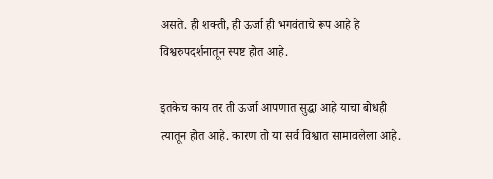असते. ही शक्ती, ही ऊर्जा ही भगवंताचे रूप आहे हे विश्वरुपदर्शनातून स्पष्ट होत आहे.

इतकेच काय तर ती ऊर्जा आपणात सुद्धा आहे याचा बोधही त्यातून होत आहे. कारण तो या सर्व विश्वात सामावलेला आहे.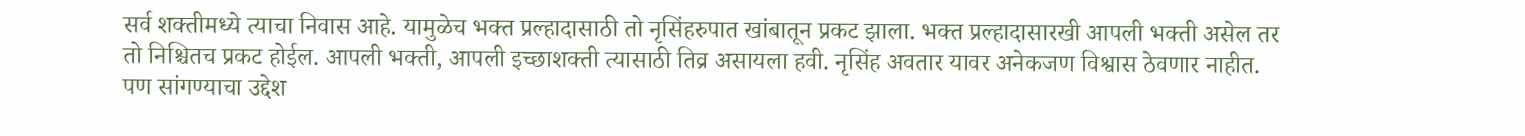सर्व शक्तीमध्ये त्याचा निवास आहे. यामुळेच भक्त प्रल्हादासाठी तो नृसिंहरुपात खांबातून प्रकट झाला. भक्त प्रल्हादासारखी आपली भक्ती असेल तर तो निश्चितच प्रकट होईल. आपली भक्ती, आपली इच्छाशक्ती त्यासाठी तिव्र असायला हवी. नृसिंह अवतार यावर अनेकजण विश्वास ठेवणार नाहीत. पण सांगण्याचा उद्देश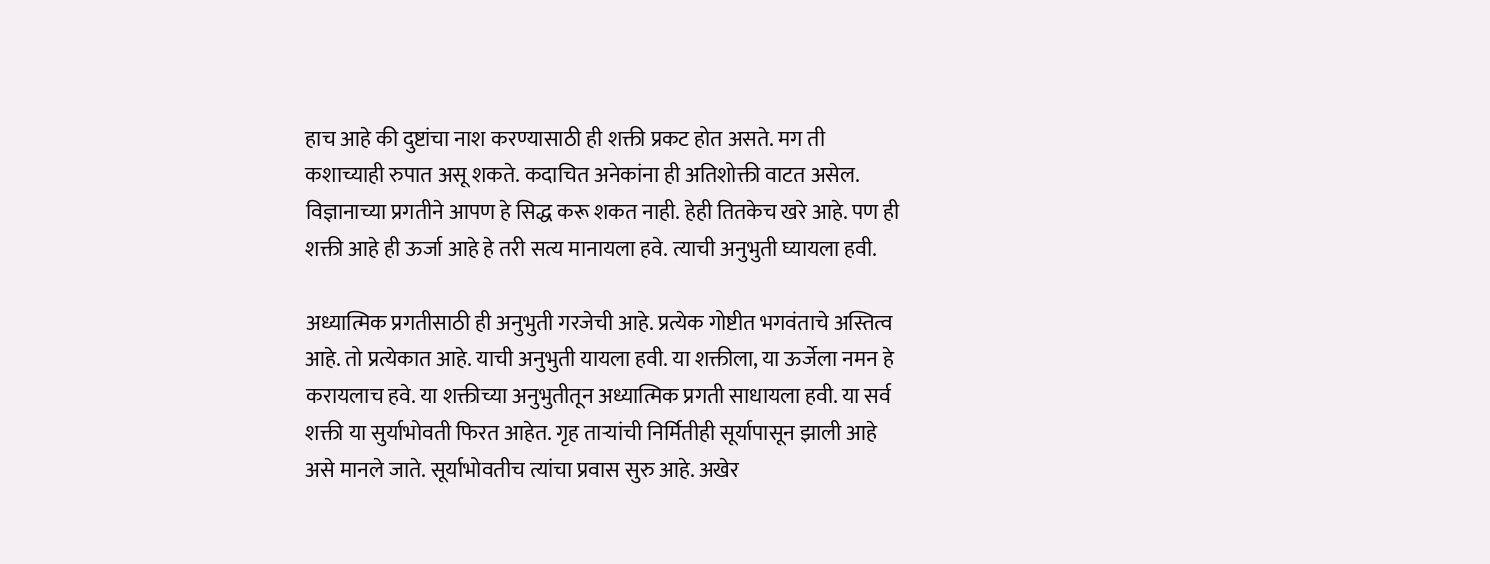हाच आहे की दुष्टांचा नाश करण्यासाठी ही शक्ती प्रकट होत असते. मग ती कशाच्याही रुपात असू शकते. कदाचित अनेकांना ही अतिशोक्ती वाटत असेल. विज्ञानाच्या प्रगतीने आपण हे सिद्ध करू शकत नाही. हेही तितकेच खरे आहे. पण ही शक्ती आहे ही ऊर्जा आहे हे तरी सत्य मानायला हवे. त्याची अनुभुती घ्यायला हवी.

अध्यात्मिक प्रगतीसाठी ही अनुभुती गरजेची आहे. प्रत्येक गोष्टीत भगवंताचे अस्तित्व आहे. तो प्रत्येकात आहे. याची अनुभुती यायला हवी. या शक्तीला, या ऊर्जेला नमन हे करायलाच हवे. या शक्तीच्या अनुभुतीतून अध्यात्मिक प्रगती साधायला हवी. या सर्व शक्ती या सुर्याभोवती फिरत आहेत. गृह ताऱ्यांची निर्मितीही सूर्यापासून झाली आहे असे मानले जाते. सूर्याभोवतीच त्यांचा प्रवास सुरु आहे. अखेर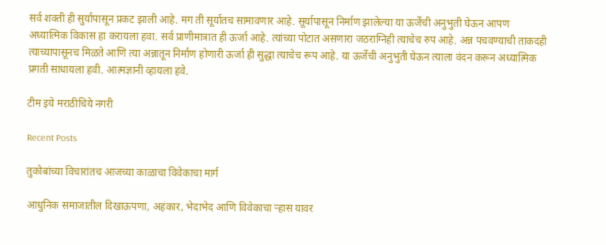सर्व शक्ती ही सुर्यापासून प्रकट झाली आहे. मग ती सूर्यातच सामावणार आहे. सूर्यापासून निर्माण झालेल्या या ऊर्जेची अनुभुती घेऊन आपण अध्यात्मिक विकास हा करायला हवा. सर्व प्राणीमात्रात ही ऊर्जा आहे. त्यांच्या पोटात असणारा जठराग्निही त्याचेच रुप आहे. अन्न पचवण्याची ताकदही त्याच्यापासूनच मिळते आणि त्या अन्नातून निर्माण होणारी ऊर्जा ही सुद्धा त्याचेच रूप आहे. या ऊर्जेची अनुभुती घेऊन त्याला वंदन करून अध्यात्मिक प्रगती साधायला हवी. आत्मज्ञानी व्हायला हवे.

टीम इये मराठीचिये नगरी

Recent Posts

तुकोबांच्या विचारांतच आजच्या काळाचा विवेकाचा मार्ग

आधुनिक समाजातील दिखाऊपणा, अहंकार, भेदाभेद आणि विवेकाचा ऱ्हास यावर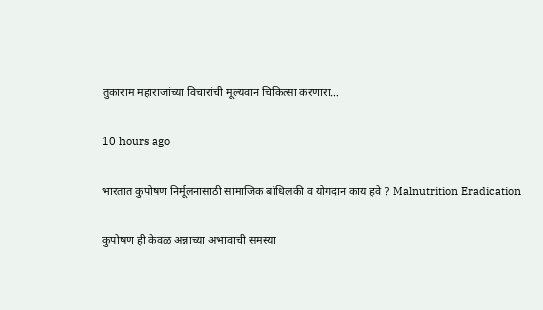तुकाराम महाराजांच्या विचारांची मूल्यवान चिकित्सा करणारा…

10 hours ago

भारतात कुपोषण निर्मूलनासाठी सामाजिक बांधिलकी व योगदान काय हवे ? Malnutrition Eradication

कुपोषण ही केवळ अन्नाच्या अभावाची समस्या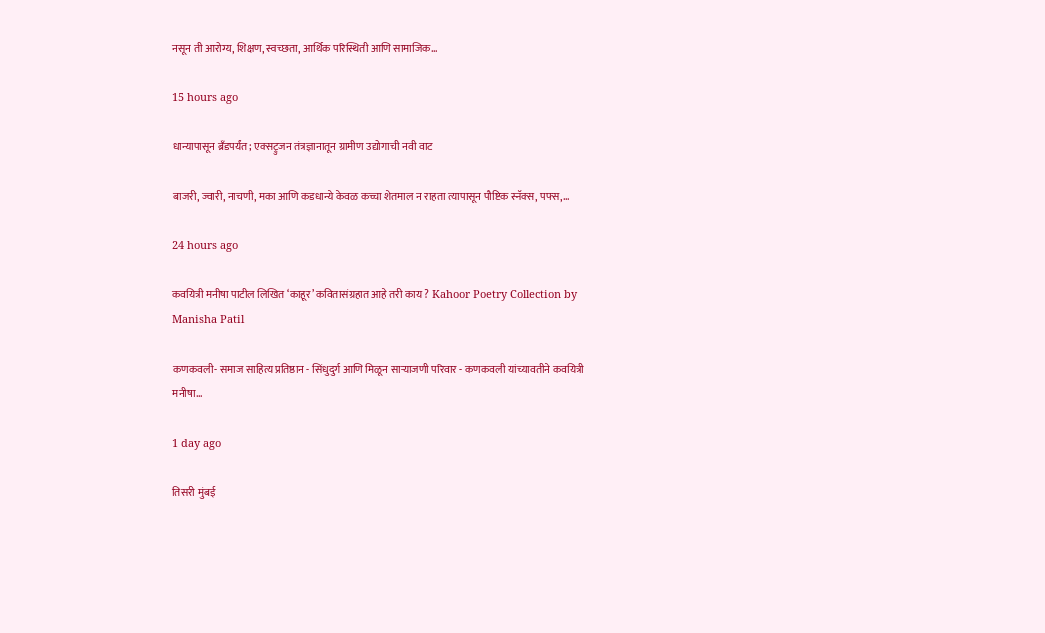नसून ती आरोग्य, शिक्षण, स्वच्छता, आर्थिक परिस्थिती आणि सामाजिक…

15 hours ago

धान्यापासून ब्रँडपर्यंत; एक्सट्रुजन तंत्रज्ञानातून ग्रामीण उद्योगाची नवी वाट

बाजरी, ज्वारी, नाचणी, मका आणि कडधान्ये केवळ कच्चा शेतमाल न राहता त्यापासून पौष्टिक स्नॅक्स, पफ्स,…

24 hours ago

कवयित्री मनीषा पाटील लिखित ‘काहूर’ कवितासंग्रहात आहे तरी काय ? Kahoor Poetry Collection by Manisha Patil

कणकवली- समाज साहित्य प्रतिष्ठान - सिंधुदुर्ग आणि मिळून साऱ्याजणी परिवार - कणकवली यांच्यावतीने कवयित्री मनीषा…

1 day ago

तिसरी मुंबई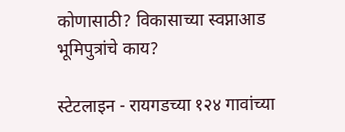कोणासाठी? विकासाच्या स्वप्नाआड भूमिपुत्रांचे काय?

स्टेटलाइन - रायगडच्या १२४ गावांच्या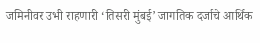जमिनीवर उभी राहणारी ‘तिसरी मुंबई’ जागतिक दर्जाचे आर्थिक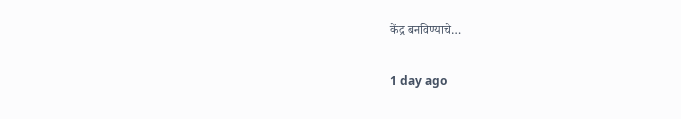केंद्र बनविण्याचे…

1 day ago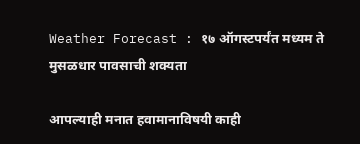Weather Forecast : १७ ऑगस्टपर्यंत मध्यम ते मुसळधार पावसाची शक्यता

आपल्याही मनात हवामानाविषयी काही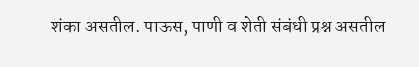शंका असतील. पाऊस, पाणी व शेती संबंधी प्रश्न असतील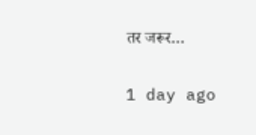तर जरूर…

1 day ago